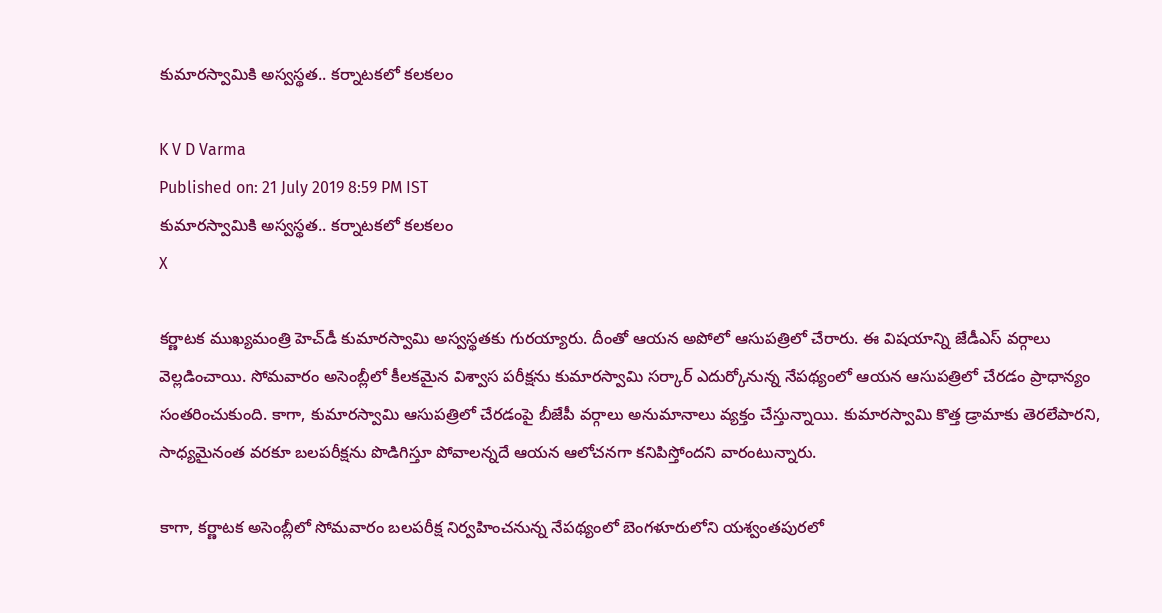కుమారస్వామికి అస్వస్థత.. కర్నాటకలో కలకలం

K V D Varma
Published on: 21 July 2019 8:59 PM IST
కుమారస్వామికి అస్వస్థత.. కర్నాటకలో కలకలం
X

కర్ణాటక ముఖ్యమంత్రి హెచ్‌డీ కుమారస్వామి అస్వస్థతకు గురయ్యారు. దీంతో ఆయన అపోలో ఆసుపత్రిలో చేరారు. ఈ విషయాన్ని జేడీఎస్ వర్గాలు వెల్లడించాయి. సోమవారం అసెంబ్లీలో కీలకమైన విశ్వాస పరీక్షను కుమారస్వామి సర్కార్ ఎదుర్కోనున్న నేపథ్యంలో ఆయన ఆసుపత్రిలో చేరడం ప్రాధాన్యం సంతరించుకుంది. కాగా, కుమారస్వామి ఆసుపత్రిలో చేరడంపై బీజేపీ వర్గాలు అనుమానాలు వ్యక్తం చేస్తున్నాయి. కుమారస్వామి కొత్త డ్రామాకు తెరలేపారని, సాధ్యమైనంత వరకూ బలపరీక్షను పొడిగిస్తూ పోవాలన్నదే ఆయన ఆలోచనగా కనిపిస్తోందని వారంటున్నారు.

కాగా, కర్ణాటక అసెంబ్లీలో సోమవారం బలపరీక్ష నిర్వహించనున్న నేపథ్యంలో బెంగళూరులోని యశ్వంతపురలో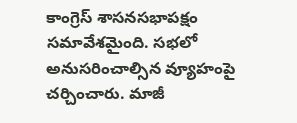కాంగ్రెస్‌ శాసనసభాపక్షం సమావేశమైంది. సభలో అనుసరించాల్సిన వ్యూహంపై చర్చించారు. మాజీ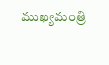ముఖ్యమంత్రి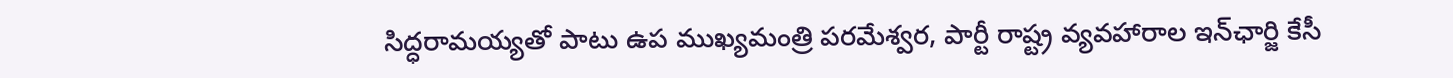సిద్ధరామయ్యతో పాటు ఉప ముఖ్యమంత్రి పరమేశ్వర, పార్టీ రాష్ట్ర వ్యవహారాల ఇన్‌ఛార్జి కేసీ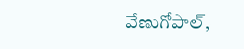వేణుగోపాల్‌,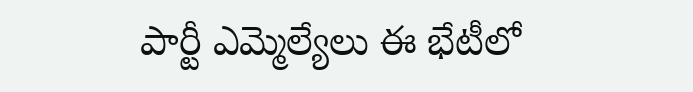పార్టీ ఎమ్మెల్యేలు ఈ భేటీలో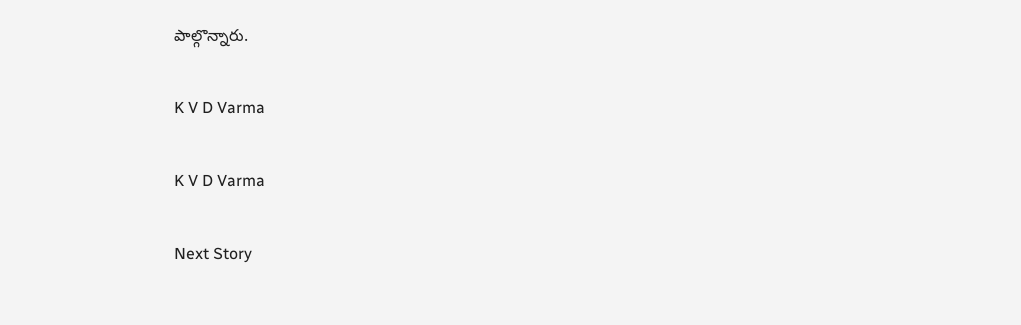పాల్గొన్నారు.

K V D Varma

K V D Varma

Next Story